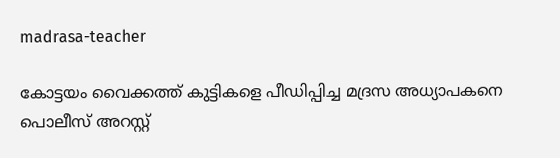madrasa-teacher

കോട്ടയം വൈക്കത്ത് കുട്ടികളെ പീഡിപ്പിച്ച മദ്രസ അധ്യാപകനെ പൊലീസ് അറസ്റ്റ്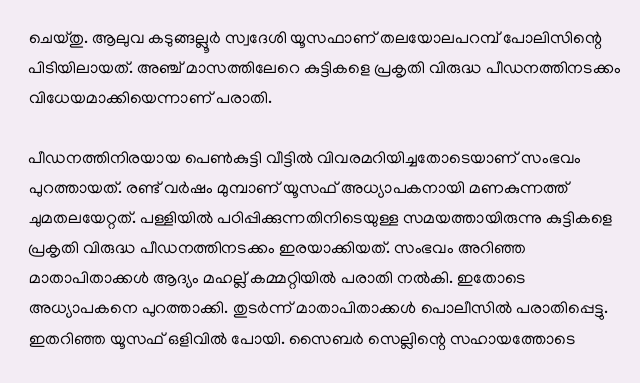ചെയ്തു. ആലുവ കടുങ്ങല്ലൂർ സ്വദേശി യൂസഫാണ് തലയോലപറമ്പ് പോലിസിന്റെ പിടിയിലായത്. അഞ്ച് മാസത്തിലേറെ കുട്ടികളെ പ്രകൃതി വിരുദ്ധ പീഡനത്തിനടക്കം വിധേയമാക്കിയെന്നാണ് പരാതി.

പീഡനത്തിനിരയായ പെൺകുട്ടി വീട്ടിൽ വിവരമറിയിച്ചതോടെയാണ് സംഭവം പുറത്തായത്. രണ്ട് വർഷം മുമ്പാണ് യൂസഫ് അധ്യാപകനായി മണകുന്നത്ത് ചുമതലയേറ്റത്. പള്ളിയിൽ പഠിപ്പിക്കുന്നതിനിടെയുള്ള സമയത്തായിരുന്നു കുട്ടികളെ പ്രകൃതി വിരുദ്ധ പീഡനത്തിനടക്കം ഇരയാക്കിയത്‌. സംഭവം അറിഞ്ഞ മാതാപിതാക്കൾ ആദ്യം മഹല്ല് കമ്മറ്റിയിൽ പരാതി നൽകി. ഇതോടെ അധ്യാപകനെ പുറത്താക്കി. തുടർന്ന് മാതാപിതാക്കൾ പൊലീസിൽ പരാതിപ്പെട്ടു. ഇതറിഞ്ഞ യൂസഫ് ഒളിവിൽ പോയി. സൈബർ സെല്ലിന്റെ സഹായത്തോടെ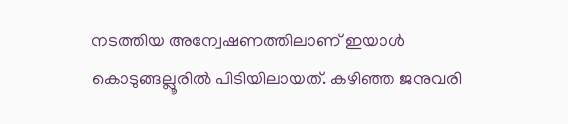നടത്തിയ അന്വേഷണത്തിലാണ് ഇയാൾ കൊടുങ്ങല്ലൂരിൽ പിടിയിലായത്. കഴിഞ്ഞ ജനുവരി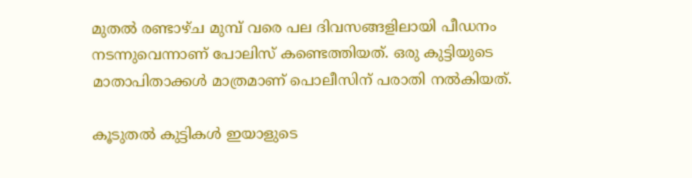മുതൽ രണ്ടാഴ്ച മുമ്പ് വരെ പല ദിവസങ്ങളിലായി പീഡനം നടന്നുവെന്നാണ് പോലിസ് കണ്ടെത്തിയത്. ഒരു കുട്ടിയുടെ മാതാപിതാക്കൾ മാത്രമാണ് പൊലീസിന് പരാതി നൽകിയത്.

കൂടുതൽ കുട്ടികൾ ഇയാളുടെ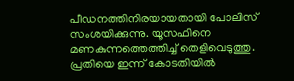പീഡനത്തിനിരയായതായി പോലിസ് സംശയിക്കുന്നു. യൂസഫിനെ മണകുന്നത്തെത്തിച്ച് തെളിവെടുത്തു. പ്രതിയെ ഇന്ന് കോടതിയിൽ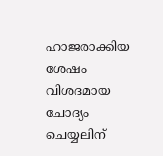ഹാജരാക്കിയ ശേഷം വിശദമായ ചോദ്യം ചെയ്യലിന്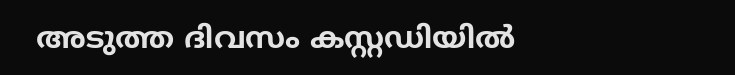അടുത്ത ദിവസം കസ്റ്റഡിയിൽ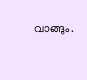വാങ്ങും.